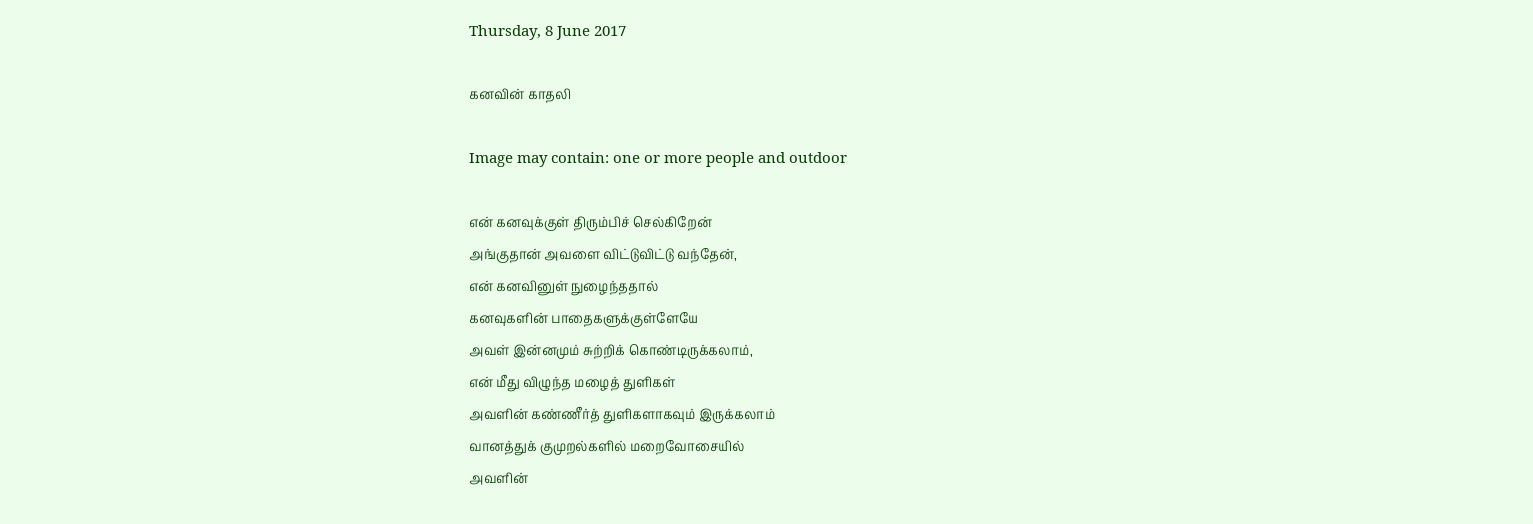Thursday, 8 June 2017

கனவின் காதலி

Image may contain: one or more people and outdoor

என் கனவுக்குள் திரும்பிச் செல்கிறேன்
அங்குதான் அவளை விட்டுவிட்டு வந்தேன்,
என் கனவினுள் நுழைந்ததால்
கனவுகளின் பாதைகளுக்குள்ளேயே
அவள் இன்னமும் சுற்றிக் கொண்டிருக்கலாம்,
என் மீது விழுந்த மழைத் துளிகள்
அவளின் கண்ணீர்த் துளிகளாகவும் இருக்கலாம்
வானத்துக் குமுறல்களில் மறைவோசையில்
அவளின்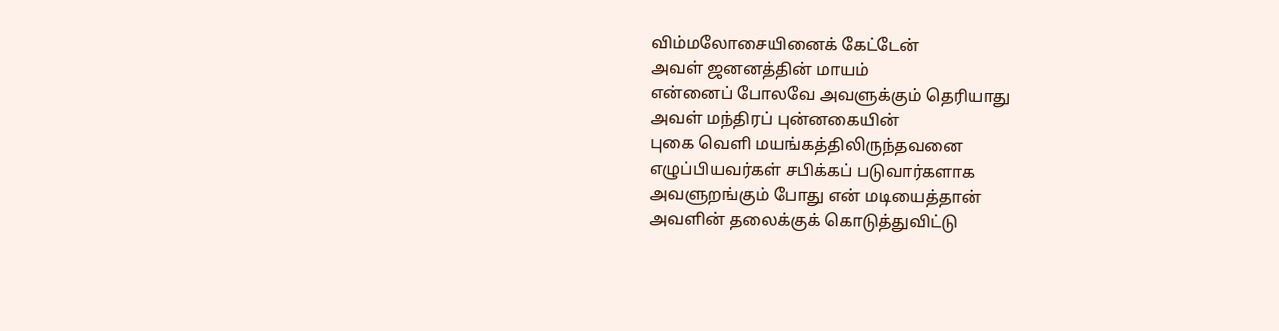விம்மலோசையினைக் கேட்டேன்
அவள் ஜனனத்தின் மாயம்
என்னைப் போலவே அவளுக்கும் தெரியாது
அவள் மந்திரப் புன்னகையின்
புகை வெளி மயங்கத்திலிருந்தவனை
எழுப்பியவர்கள் சபிக்கப் படுவார்களாக
அவளுறங்கும் போது என் மடியைத்தான்
அவளின் தலைக்குக் கொடுத்துவிட்டு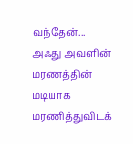வந்தேன்...
அஃது அவளின்
மரணத்தின் மடியாக மரணித்துவிடக்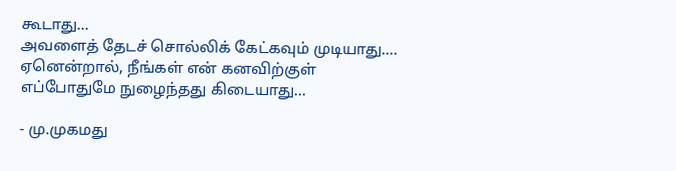கூடாது...
அவளைத் தேடச் சொல்லிக் கேட்கவும் முடியாது....
ஏனென்றால், நீங்கள் என் கனவிற்குள்
எப்போதுமே நுழைந்தது கிடையாது...

- மு.முகமது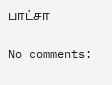பாட்சா

No comments: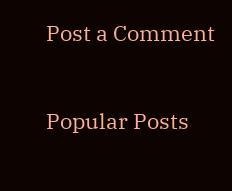Post a Comment

Popular Posts